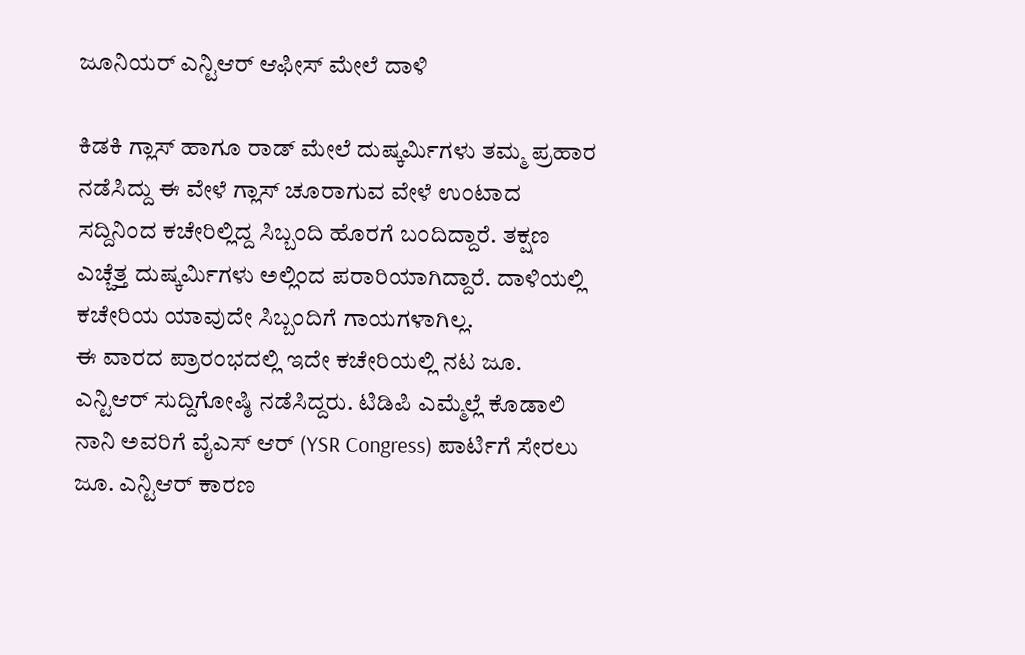ಜೂನಿಯರ್ ಎನ್ಟಿಆರ್ ಆಫೀಸ್ ಮೇಲೆ ದಾಳಿ

ಕಿಡಕಿ ಗ್ಲಾಸ್ ಹಾಗೂ ರಾಡ್ ಮೇಲೆ ದುಷ್ಕರ್ಮಿಗಳು ತಮ್ಮ ಪ್ರಹಾರ ನಡೆಸಿದ್ದು ಈ ವೇಳೆ ಗ್ಲಾಸ್ ಚೂರಾಗುವ ವೇಳೆ ಉಂಟಾದ ಸದ್ದಿನಿಂದ ಕಚೇರಿಲ್ಲಿದ್ದ ಸಿಬ್ಬಂದಿ ಹೊರಗೆ ಬಂದಿದ್ದಾರೆ. ತಕ್ಷಣ ಎಚ್ಚೆತ್ತ ದುಷ್ಕರ್ಮಿಗಳು ಅಲ್ಲಿಂದ ಪರಾರಿಯಾಗಿದ್ದಾರೆ. ದಾಳಿಯಲ್ಲಿ ಕಚೇರಿಯ ಯಾವುದೇ ಸಿಬ್ಬಂದಿಗೆ ಗಾಯಗಳಾಗಿಲ್ಲ.
ಈ ವಾರದ ಪ್ರಾರಂಭದಲ್ಲಿ ಇದೇ ಕಚೇರಿಯಲ್ಲಿ ನಟ ಜೂ. ಎನ್ಟಿಆರ್ ಸುದ್ದಿಗೋಷ್ಠಿ ನಡೆಸಿದ್ದರು. ಟಿಡಿಪಿ ಎಮ್ಮೆಲ್ಲೆ ಕೊಡಾಲಿ ನಾನಿ ಅವರಿಗೆ ವೈಎಸ್ ಆರ್ (YSR Congress) ಪಾರ್ಟಿಗೆ ಸೇರಲು ಜೂ. ಎನ್ಟಿಆರ್ ಕಾರಣ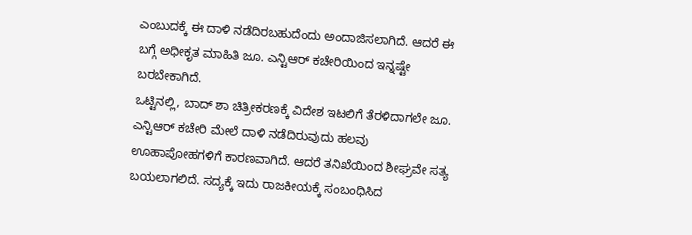ಎಂಬುದಕ್ಕೆ ಈ ದಾಳಿ ನಡೆದಿರಬಹುದೆಂದು ಅಂದಾಜಿಸಲಾಗಿದೆ. ಆದರೆ ಈ ಬಗ್ಗೆ ಅಧೀಕೃತ ಮಾಹಿತಿ ಜೂ. ಎನ್ಟಿಆರ್ ಕಚೇರಿಯಿಂದ ಇನ್ನಷ್ಟೇ ಬರಬೇಕಾಗಿದೆ.
ಒಟ್ಟಿನಲ್ಲಿ, ಬಾದ್ ಶಾ ಚಿತ್ರೀಕರಣಕ್ಕೆ ವಿದೇಶ ಇಟಲಿಗೆ ತೆರಳಿದಾಗಲೇ ಜೂ. ಎನ್ಟಿಆರ್ ಕಚೇರಿ ಮೇಲೆ ದಾಳಿ ನಡೆದಿರುವುದು ಹಲವು ಊಹಾಪೋಹಗಳಿಗೆ ಕಾರಣವಾಗಿದೆ. ಆದರೆ ತನಿಖೆಯಿಂದ ಶೀಘ್ರವೇ ಸತ್ಯ ಬಯಲಾಗಲಿದೆ. ಸದ್ಯಕ್ಕೆ ಇದು ರಾಜಕೀಯಕ್ಕೆ ಸಂಬಂಧಿಸಿದ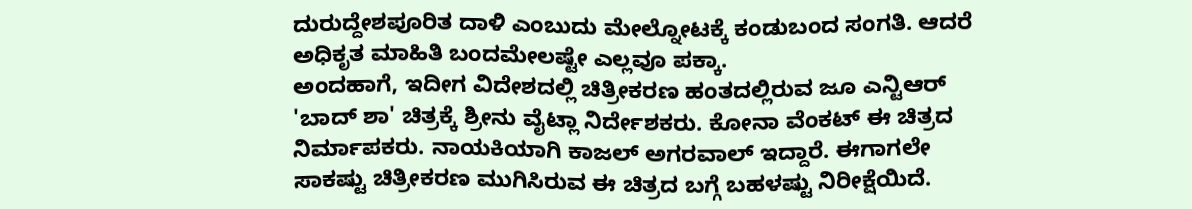ದುರುದ್ದೇಶಪೂರಿತ ದಾಳಿ ಎಂಬುದು ಮೇಲ್ನೋಟಕ್ಕೆ ಕಂಡುಬಂದ ಸಂಗತಿ. ಆದರೆ ಅಧಿಕೃತ ಮಾಹಿತಿ ಬಂದಮೇಲಷ್ಟೇ ಎಲ್ಲವೂ ಪಕ್ಕಾ.
ಅಂದಹಾಗೆ, ಇದೀಗ ವಿದೇಶದಲ್ಲಿ ಚಿತ್ರೀಕರಣ ಹಂತದಲ್ಲಿರುವ ಜೂ ಎನ್ಟಿಆರ್ 'ಬಾದ್ ಶಾ' ಚಿತ್ರಕ್ಕೆ ಶ್ರೀನು ವೈಟ್ಲಾ ನಿರ್ದೇಶಕರು. ಕೋನಾ ವೆಂಕಟ್ ಈ ಚಿತ್ರದ ನಿರ್ಮಾಪಕರು. ನಾಯಕಿಯಾಗಿ ಕಾಜಲ್ ಅಗರವಾಲ್ ಇದ್ದಾರೆ. ಈಗಾಗಲೇ ಸಾಕಷ್ಟು ಚಿತ್ರೀಕರಣ ಮುಗಿಸಿರುವ ಈ ಚಿತ್ರದ ಬಗ್ಗೆ ಬಹಳಷ್ಟು ನಿರೀಕ್ಷೆಯಿದೆ.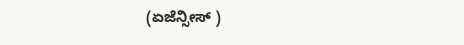(ಏಜೆನ್ಸೀಸ್ )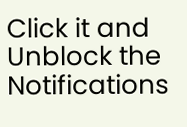Click it and Unblock the Notifications